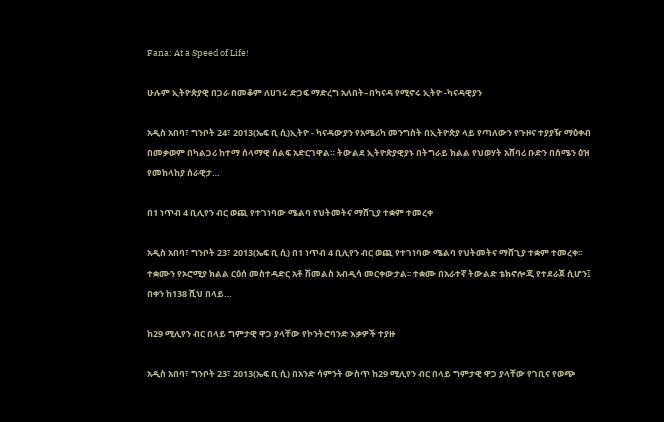Fana: At a Speed of Life!

ሁሉም ኢትዮጵያዊ በጋራ በመቆም ለሀገሩ ድጋፍ ማድረግ አለበት–በካናዳ የሚኖሩ ኢትዮ -ካናዳዊያን

አዲስ አበባ፣ ግንቦት 24፣ 2013(ኤፍ ቢ ሲ)ኢትዮ - ካናዳውያን የአሜሪካ መንግስት በኢትዮጵያ ላይ የጣለውን የጉዞና ተያያዥ ማዕቀብ በመቃወም በካልጋሪ ከተማ ሰላማዊ ሰልፍ አድርገዋል። ትውልደ ኢትዮጵያዊያኑ በትግራይ ክልል የህወሃት አሸባሪ ቡድን በሰሜን ዕዝ የመከላከያ ሰራዊታ…

በ1 ነጥብ 4 ቢሊየን ብር ወጪ የተገነባው ሜልባ የህትመትና ማሸጊያ ተቋም ተመረቀ

አዲስ አበባ፣ ግንቦት 23፣ 2013(ኤፍ ቢ ሲ) በ1 ነጥብ 4 ቢሊየን ብር ወጪ የተገነባው ሜልባ የህትመትና ማሸጊያ ተቋም ተመረቀ፡፡ ተቋሙን የኦሮሚያ ክልል ርዕሰ መስተዳድር አቶ ሽመልስ አብዲሳ መርቀውታል፡፡ ተቋሙ በአራተኛ ትውልድ ቴክኖሎጂ የተደራጀ ሲሆን፤ በቀን ከ138 ሺህ በላይ…

ከ29 ሚሊየን ብር በላይ ግምታዊ ዋጋ ያላቸው የኮንትሮባንድ እቃዎች ተያዙ

አዲስ አበባ፣ ግንቦት 23፣ 2013(ኤፍ ቢ ሲ) በአንድ ሳምንት ውስጥ ከ29 ሚሊየን ብር በላይ ግምታዊ ዋጋ ያላቸው የገቢና የወጭ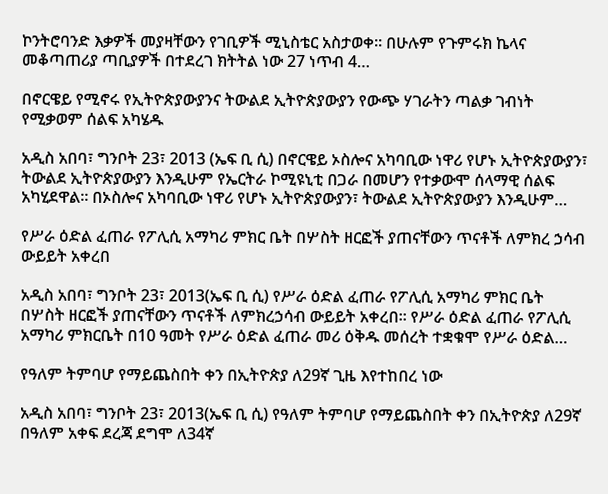ኮንትሮባንድ እቃዎች መያዛቸውን የገቢዎች ሚኒስቴር አስታወቀ፡፡ በሁሉም የጉምሩክ ኬላና መቆጣጠሪያ ጣቢያዎች በተደረገ ክትትል ነው 27 ነጥብ 4…

በኖርዌይ የሚኖሩ የኢትዮጵያውያንና ትውልደ ኢትዮጵያውያን የውጭ ሃገራትን ጣልቃ ገብነት የሚቃወም ሰልፍ አካሄዱ

አዲስ አበባ፣ ግንቦት 23፣ 2013 (ኤፍ ቢ ሲ) በኖርዌይ ኦስሎና አካባቢው ነዋሪ የሆኑ ኢትዮጵያውያን፣ ትውልደ ኢትዮጵያውያን እንዲሁም የኤርትራ ኮሚዩኒቲ በጋራ በመሆን የተቃውሞ ሰላማዊ ሰልፍ አካሂደዋል። በኦስሎና አካባቢው ነዋሪ የሆኑ ኢትዮጵያውያን፣ ትውልደ ኢትዮጵያውያን እንዲሁም…

የሥራ ዕድል ፈጠራ የፖሊሲ አማካሪ ምክር ቤት በሦስት ዘርፎች ያጠናቸውን ጥናቶች ለምክረ ኃሳብ ውይይት አቀረበ

አዲስ አበባ፣ ግንቦት 23፣ 2013(ኤፍ ቢ ሲ) የሥራ ዕድል ፈጠራ የፖሊሲ አማካሪ ምክር ቤት በሦስት ዘርፎች ያጠናቸውን ጥናቶች ለምክረኃሳብ ውይይት አቀረበ፡፡ የሥራ ዕድል ፈጠራ የፖሊሲ አማካሪ ምክርቤት በ10 ዓመት የሥራ ዕድል ፈጠራ መሪ ዕቅዱ መሰረት ተቋቁሞ የሥራ ዕድል…

የዓለም ትምባሆ የማይጨስበት ቀን በኢትዮጵያ ለ29ኛ ጊዜ እየተከበረ ነው

አዲስ አበባ፣ ግንቦት 23፣ 2013(ኤፍ ቢ ሲ) የዓለም ትምባሆ የማይጨስበት ቀን በኢትዮጵያ ለ29ኛ በዓለም አቀፍ ደረጃ ደግሞ ለ34ኛ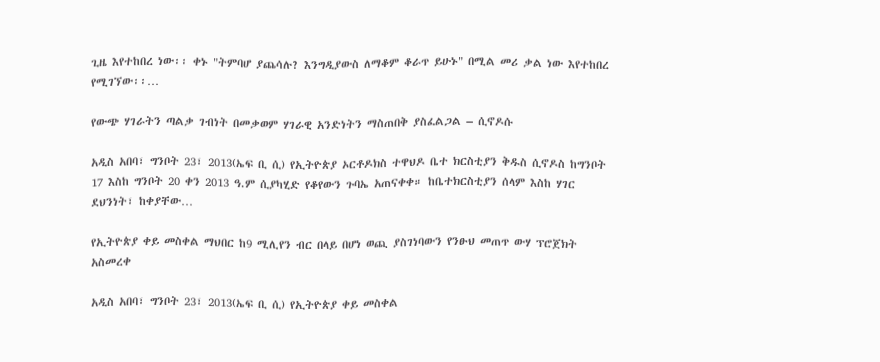ጊዜ እየተከበረ ነው፡፡ ቀኑ "ትምባሆ ያጨሳሉ? እንግዲያውስ ለማቆም ቆራጥ ይሁኑ" በሚል መሪ ቃል ነው እየተከበረ የሚገኘው፡፡…

የውጭ ሃገራትን ጣልቃ ገብነት በመቃወም ሃገራዊ አንድነትን ማስጠበቅ ያስፈልጋል – ሲኖዶሱ

አዲስ አበባ፣ ግንቦት 23፣ 2013(ኤፍ ቢ ሲ) የኢትዮጵያ ኦርቶዶክስ ተዋህዶ ቤተ ክርስቲያን ቅዱስ ሲኖዶስ ከግንቦት 17 እስከ ግንቦት 20 ቀን 2013 ዓ.ም ሲያካሂድ የቆየውን ጉባኤ አጠናቀቀ። ከቤተክርስቲያን ሰላም እስከ ሃገር ደህንነት፣ ከቀያቸው…

የኢትዮጵያ ቀይ መስቀል ማህበር ከ9 ሚሊየን ብር በላይ በሆነ ወጪ ያስገነባውን የንፁህ መጠጥ ውሃ ፕሮጀክት አስመረቀ

አዲስ አበባ፣ ግንቦት 23፣ 2013(ኤፍ ቢ ሲ) የኢትዮጵያ ቀይ መስቀል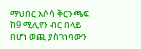ማህበር አሶሳ ቅርንጫፍ ከ9 ሚሊየን ብር በላይ በሆነ ወጪ ያስገነባውን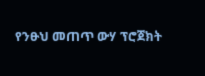የንፁህ መጠጥ ውሃ ፕሮጀክት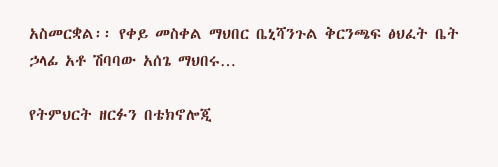አስመርቋል፡፡ የቀይ መስቀል ማህበር ቤኒሻንጉል ቅርንጫፍ ፅህፈት ቤት ኃላፊ አቶ ሽባባው አሰጌ ማህበሩ…

የትምህርት ዘርፉን በቴክኖሎጂ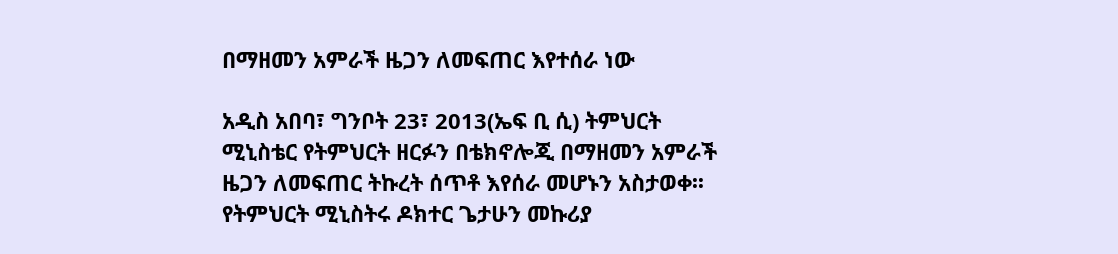በማዘመን አምራች ዜጋን ለመፍጠር እየተሰራ ነው

አዲስ አበባ፣ ግንቦት 23፣ 2013(ኤፍ ቢ ሲ) ትምህርት ሚኒስቴር የትምህርት ዘርፉን በቴክኖሎጂ በማዘመን አምራች ዜጋን ለመፍጠር ትኩረት ሰጥቶ እየሰራ መሆኑን አስታወቀ፡፡ የትምህርት ሚኒስትሩ ዶክተር ጌታሁን መኩሪያ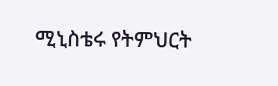ሚኒስቴሩ የትምህርት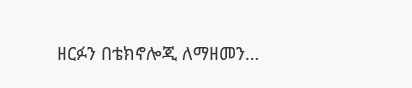ዘርፉን በቴክኖሎጂ ለማዘመን…